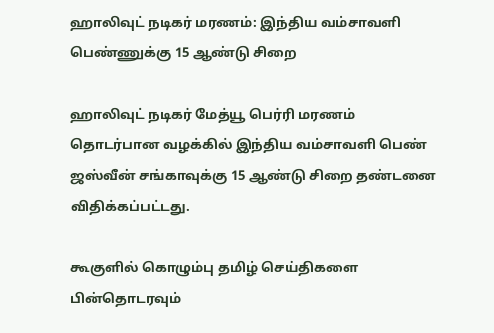ஹாலிவுட் நடிகர் மரணம்: இந்திய வம்சாவளி பெண்ணுக்கு 15 ஆண்டு சிறை

ஹாலிவுட் நடிகர் மேத்யூ பெர்ரி மரணம் தொடர்பான வழக்கில் இந்திய வம்சாவளி பெண் ஜஸ்வீன் சங்காவுக்கு 15 ஆண்டு சிறை தண்டனை விதிக்கப்பட்டது.

கூகுளில் கொழும்பு தமிழ் செய்திகளை பின்தொடரவும்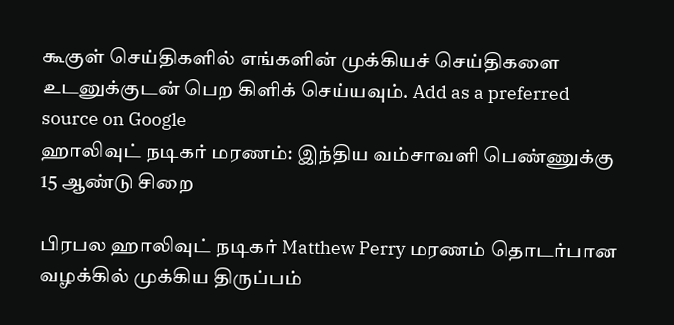கூகுள் செய்திகளில் எங்களின் முக்கியச் செய்திகளை உடனுக்குடன் பெற கிளிக் செய்யவும். Add as a preferred source on Google
ஹாலிவுட் நடிகர் மரணம்: இந்திய வம்சாவளி பெண்ணுக்கு 15 ஆண்டு சிறை

பிரபல ஹாலிவுட் நடிகர் Matthew Perry மரணம் தொடர்பான வழக்கில் முக்கிய திருப்பம்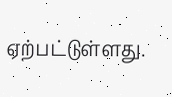ஏற்பட்டுள்ளது.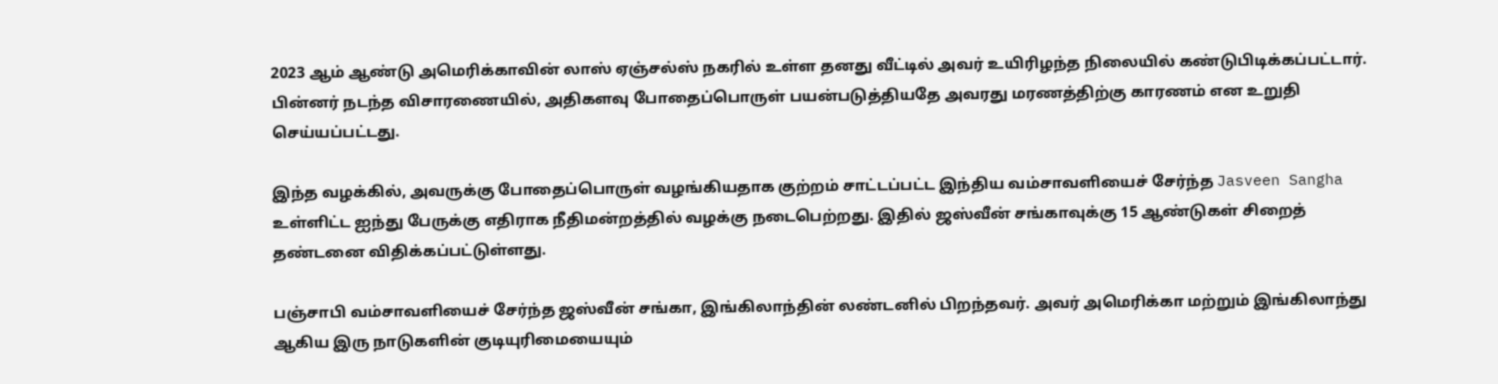2023 ஆம் ஆண்டு அமெரிக்காவின் லாஸ் ஏஞ்சல்ஸ் நகரில் உள்ள தனது வீட்டில் அவர் உயிரிழந்த நிலையில் கண்டுபிடிக்கப்பட்டார். பின்னர் நடந்த விசாரணையில், அதிகளவு போதைப்பொருள் பயன்படுத்தியதே அவரது மரணத்திற்கு காரணம் என உறுதி செய்யப்பட்டது.

இந்த வழக்கில், அவருக்கு போதைப்பொருள் வழங்கியதாக குற்றம் சாட்டப்பட்ட இந்திய வம்சாவளியைச் சேர்ந்த Jasveen Sangha உள்ளிட்ட ஐந்து பேருக்கு எதிராக நீதிமன்றத்தில் வழக்கு நடைபெற்றது. இதில் ஜஸ்வீன் சங்காவுக்கு 15 ஆண்டுகள் சிறைத் தண்டனை விதிக்கப்பட்டுள்ளது.

பஞ்சாபி வம்சாவளியைச் சேர்ந்த ஜஸ்வீன் சங்கா, இங்கிலாந்தின் லண்டனில் பிறந்தவர். அவர் அமெரிக்கா மற்றும் இங்கிலாந்து ஆகிய இரு நாடுகளின் குடியுரிமையையும்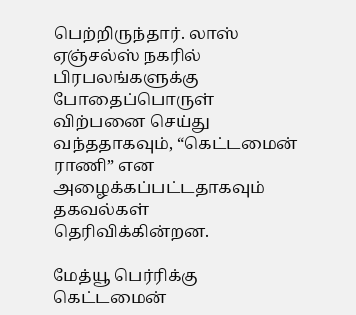பெற்றிருந்தார். லாஸ் ஏஞ்சல்ஸ் நகரில் பிரபலங்களுக்கு போதைப்பொருள் விற்பனை செய்து வந்ததாகவும், “கெட்டமைன் ராணி” என அழைக்கப்பட்டதாகவும் தகவல்கள் தெரிவிக்கின்றன.

மேத்யூ பெர்ரிக்கு கெட்டமைன்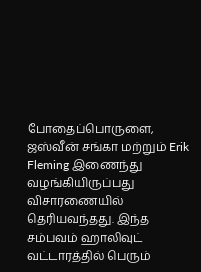போதைப்பொருளை, ஜஸ்வீன் சங்கா மற்றும் Erik Fleming இணைந்து வழங்கியிருப்பது விசாரணையில் தெரியவந்தது. இந்த சம்பவம் ஹாலிவுட் வட்டாரத்தில் பெரும்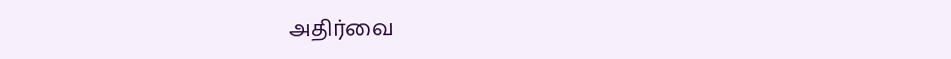அதிர்வை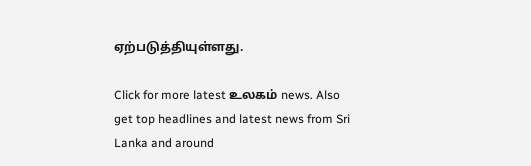ஏற்படுத்தியுள்ளது.

Click for more latest உலகம் news. Also get top headlines and latest news from Sri Lanka and around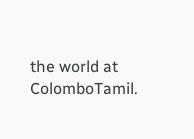the world at ColomboTamil.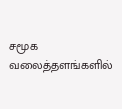சமூக வலைத்தளங்களில்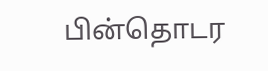பின்தொடர